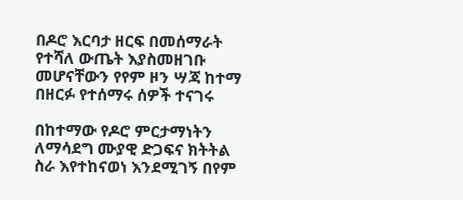በዶሮ እርባታ ዘርፍ በመሰማራት የተሻለ ውጤት እያስመዘገቡ መሆናቸውን የየም ዞን ሣጃ ከተማ በዘርፉ የተሰማሩ ሰዎች ተናገሩ

በከተማው የዶሮ ምርታማነትን ለማሳደግ ሙያዊ ድጋፍና ክትትል ስራ እየተከናወነ እንደሚገኝ በየም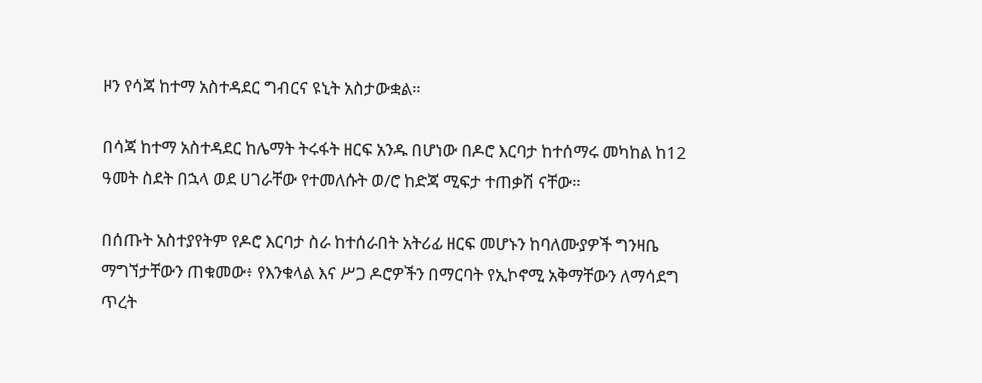ዞን የሳጃ ከተማ አስተዳደር ግብርና ዩኒት አስታውቋል።

በሳጃ ከተማ አስተዳደር ከሌማት ትሩፋት ዘርፍ አንዱ በሆነው በዶሮ እርባታ ከተሰማሩ መካከል ከ12 ዓመት ስደት በኋላ ወደ ሀገራቸው የተመለሱት ወ/ሮ ከድጃ ሚፍታ ተጠቃሽ ናቸው።

በሰጡት አስተያየትም የዶሮ እርባታ ስራ ከተሰራበት አትሪፊ ዘርፍ መሆኑን ከባለሙያዎች ግንዛቤ ማግኘታቸውን ጠቁመው፥ የእንቁላል እና ሥጋ ዶሮዎችን በማርባት የኢኮኖሚ አቅማቸውን ለማሳደግ ጥረት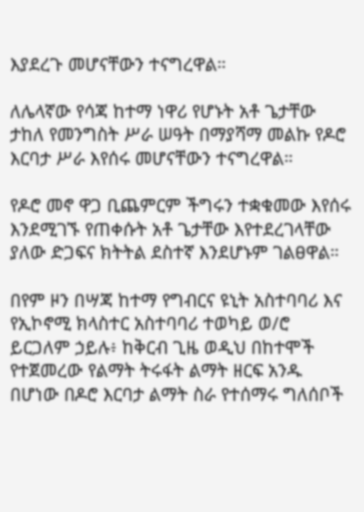እያደረጉ መሆናቸውን ተናግረዋል።

ለሌላኛው የሳጃ ከተማ ነዋሪ የሆኑት አቶ ጌታቸው ታከለ የመንግስት ሥራ ሠዓት በማያሻማ መልኩ የዶሮ እርባታ ሥራ እየሰሩ መሆናቸውን ተናግረዋል።

የዶሮ መኖ ዋጋ ቢጨምርም ችግሩን ተቋቁመው እየሰሩ እንደሚገኙ የጠቀሱት አቶ ጌታቸው እየተደረገላቸው ያለው ድጋፍና ክትትል ደስተኛ እንደሆኑም ገልፀዋል።

በየም ዞን በሣጃ ከተማ የግብርና ዩኒት አስተባባሪ እና የኢኮኖሚ ክላስተር አስተባባሪ ተወካይ ወ/ሮ ይርጋለም ኃይሉ፥ ከቅርብ ጊዜ ወዲህ በከተሞች የተጀመረው የልማት ትሩፋት ልማት ዘርፍ አንዱ በሆነው በዶሮ እርባታ ልማት ስራ የተሰማሩ ግለሰቦች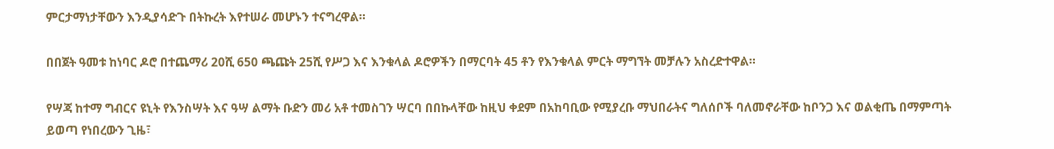ምርታማነታቸውን እንዲያሳድጉ በትኩረት እየተሠራ መሆኑን ተናግረዋል።

በበጀት ዓመቱ ከነባር ዶሮ በተጨማሪ 20ሺ 650 ጫጩት 25ሺ የሥጋ እና እንቁላል ዶሮዎችን በማርባት 45 ቶን የእንቁላል ምርት ማግኘት መቻሉን አስረድተዋል።

የሣጃ ከተማ ግብርና ዩኒት የእንስሣት እና ዓሣ ልማት ቡድን መሪ አቶ ተመስገን ሣርባ በበኩላቸው ከዚህ ቀደም በአከባቢው የሚያረቡ ማህበራትና ግለሰቦች ባለመኖራቸው ከቦንጋ እና ወልቂጤ በማምጣት ይወጣ የነበረውን ጊዜ፣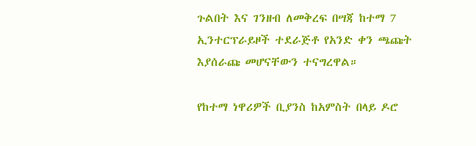ጉልበት እና ገንዘብ ለመቅረፍ በሣጃ ከተማ 7 ኢንተርፕራይዞች ተደራጅቶ የአንድ ቀን ጫጩት እያሰራጩ መሆናቸውን ተናግረዋል።

የከተማ ነዋሪዎች ቢያንስ ከአምስት በላይ ዶሮ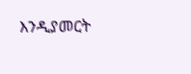እንዲያመርት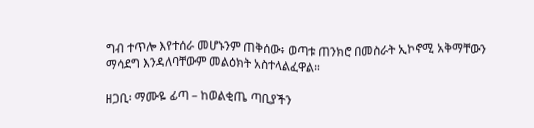ግብ ተጥሎ እየተሰራ መሆኑንም ጠቅሰው፥ ወጣቱ ጠንክሮ በመስራት ኢኮኖሚ አቅማቸውን ማሳደግ እንዳለባቸውም መልዕክት አስተላልፈዋል።

ዘጋቢ፡ ማሙዬ ፊጣ – ከወልቂጤ ጣቢያችን